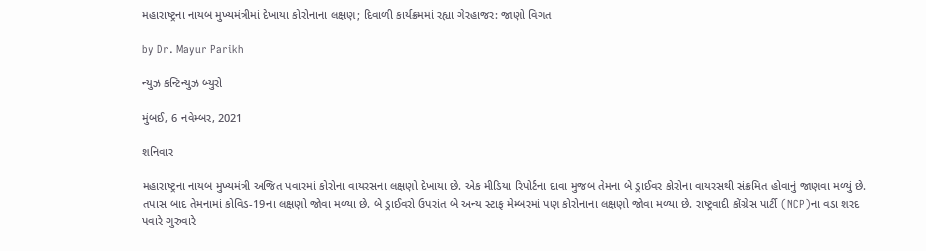મહારાષ્ટ્રના નાયબ મુખ્યમંત્રીમાં દેખાયા કોરોનાના લક્ષણ; દિવાળી કાર્યક્રમમાં રહ્યા ગેરહાજર: જાણો વિગત

by Dr. Mayur Parikh

ન્યુઝ કન્ટિન્યુઝ બ્યુરો

મુંબઈ, 6 નવેમ્બર, 2021

શનિવાર

મહારાષ્ટ્રના નાયબ મુખ્યમંત્રી અજિત પવારમાં કોરોના વાયરસના લક્ષણો દેખાયા છે. એક મીડિયા રિપોર્ટના દાવા મુજબ તેમના બે ડ્રાઈવર કોરોના વાયરસથી સંક્રમિત હોવાનું જાણવા મળ્યું છે. તપાસ બાદ તેમનામાં કોવિડ-19ના લક્ષણો જોવા મળ્યા છે. બે ડ્રાઈવરો ઉપરાંત બે અન્ય સ્ટાફ મેમ્બરમાં પણ કોરોનાના લક્ષણો જોવા મળ્યા છે. રાષ્ટ્રવાદી કોંગ્રેસ પાર્ટી (NCP)ના વડા શરદ પવારે ગુરુવારે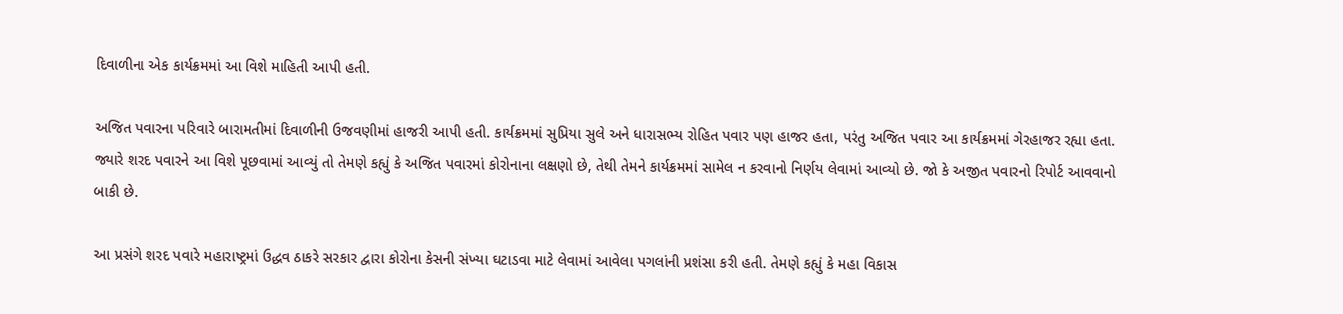દિવાળીના એક કાર્યક્રમમાં આ વિશે માહિતી આપી હતી.

અજિત પવારના પરિવારે બારામતીમાં દિવાળીની ઉજવણીમાં હાજરી આપી હતી. કાર્યક્રમમાં સુપ્રિયા સુલે અને ધારાસભ્ય રોહિત પવાર પણ હાજર હતા, પરંતુ અજિત પવાર આ કાર્યક્રમમાં ગેરહાજર રહ્યા હતા. જ્યારે શરદ પવારને આ વિશે પૂછવામાં આવ્યું તો તેમણે કહ્યું કે અજિત પવારમાં કોરોનાના લક્ષણો છે, તેથી તેમને કાર્યક્રમમાં સામેલ ન કરવાનો નિર્ણય લેવામાં આવ્યો છે. જો કે અજીત પવારનો રિપોર્ટ આવવાનો બાકી છે.

આ પ્રસંગે શરદ પવારે મહારાષ્ટ્રમાં ઉદ્ધવ ઠાકરે સરકાર દ્વારા કોરોના કેસની સંખ્યા ઘટાડવા માટે લેવામાં આવેલા પગલાંની પ્રશંસા કરી હતી. તેમણે કહ્યું કે મહા વિકાસ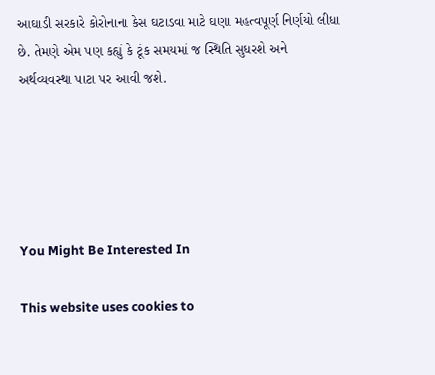આઘાડી સરકારે કોરોનાના કેસ ઘટાડવા માટે ઘણા મહત્વપૂર્ણ નિર્ણયો લીધા છે. તેમણે એમ પણ કહ્યું કે ટૂંક સમયમાં જ સ્થિતિ સુધરશે અને અર્થવ્યવસ્થા પાટા પર આવી જશે.





You Might Be Interested In

This website uses cookies to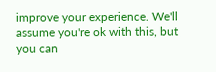improve your experience. We'll assume you're ok with this, but you can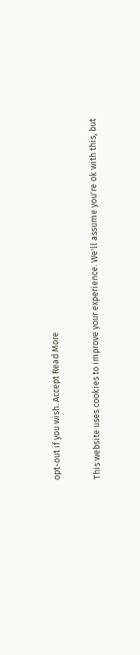opt-out if you wish. Accept Read More

This website uses cookies to improve your experience. We'll assume you're ok with this, but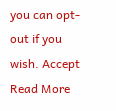you can opt-out if you wish. Accept Read More